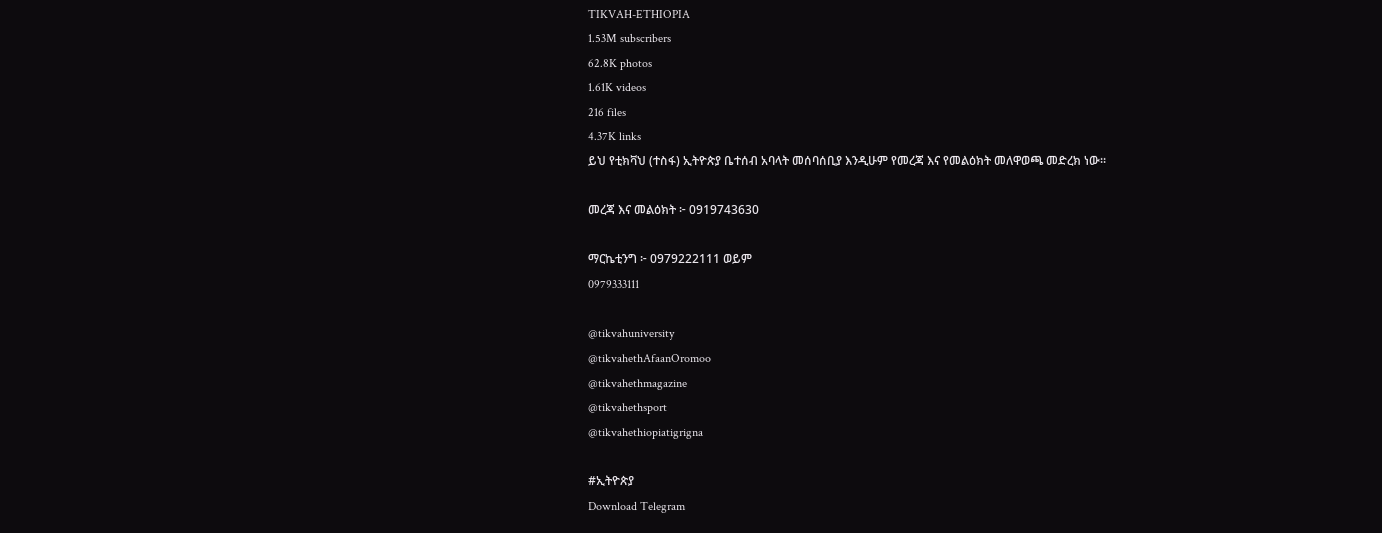TIKVAH-ETHIOPIA
1.53M subscribers
62.8K photos
1.61K videos
216 files
4.37K links
ይህ የቲክቫህ (ተስፋ) ኢትዮጵያ ቤተሰብ አባላት መሰባሰቢያ እንዲሁም የመረጃ እና የመልዕክት መለዋወጫ መድረክ ነው።

መረጃ እና መልዕክት ፦ 0919743630

ማርኬቲንግ ፦ 0979222111 ወይም
0979333111

@tikvahuniversity
@tikvahethAfaanOromoo
@tikvahethmagazine
@tikvahethsport
@tikvahethiopiatigrigna

#ኢትዮጵያ
Download Telegram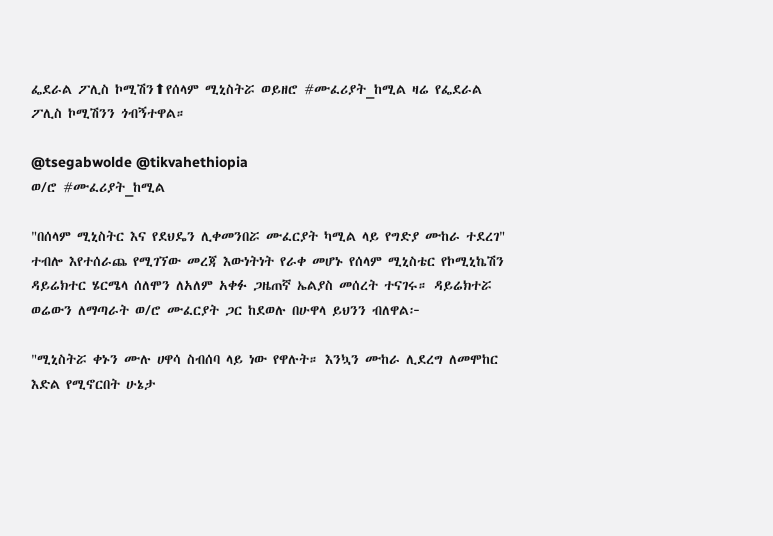ፌደራል ፖሊስ ኮሚሽን⬆የሰላም ሚኒስትሯ ወይዘሮ #ሙፈሪያት_ከሚል ዛሬ የፌደራል ፖሊስ ኮሚሽንን ጎብኝተዋል።

@tsegabwolde @tikvahethiopia
ወ/ሮ #ሙፈሪያት_ከሚል

"በሰላም ሚኒስትር እና የደህዴን ሊቀመንበሯ ሙፈርያት ካሚል ላይ የግድያ ሙከራ ተደረገ" ተብሎ እየተሰራጨ የሚገኘው መረጃ እውነትነት የራቀ መሆኑ የሰላም ሚኒስቴር የኮሚኒኬሽን ዳይሬክተር ሄርሜላ ሰለሞን ለአለም አቀፉ ጋዜጠኛ ኤልያስ መሰረት ተናገሩ። ዳይሬክተሯ ወሬውን ለማጣራት ወ/ሮ ሙፈርያት ጋር ከደወሉ በሁዋላ ይህንን ብለዋል፦

"ሚኒስትሯ ቀኑን ሙሉ ሀዋሳ ስብሰባ ላይ ነው የዋሉት። እንኳን ሙከራ ሊደረግ ለመሞከር እድል የሚኖርበት ሁኔታ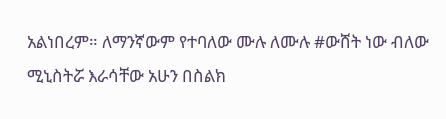አልነበረም። ለማንኛውም የተባለው ሙሉ ለሙሉ #ውሸት ነው ብለው ሚኒስትሯ እራሳቸው አሁን በስልክ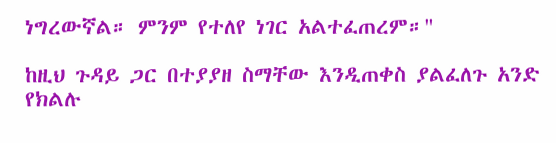ነግረውኛል። ምንም የተለየ ነገር አልተፈጠረም።"

ከዚህ ጉዳይ ጋር በተያያዘ ስማቸው እንዲጠቀስ ያልፈለጉ አንድ የክልሉ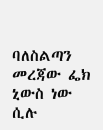ባለስልጣን መረጃው ፌክ ኒውስ ነው ሲሉ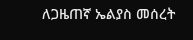ለጋዜጠኛ ኤልያስ መሰረት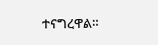ተናግረዋል።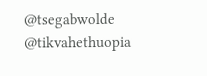@tsegabwolde @tikvahethuopia